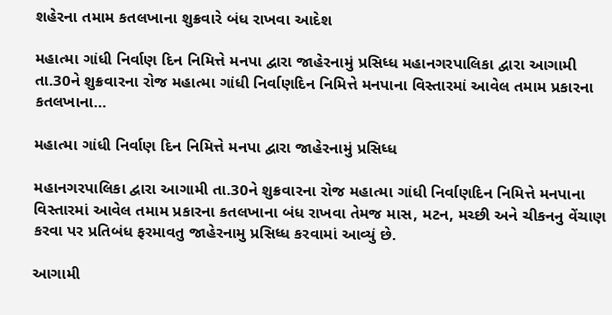શહેરના તમામ કતલખાના શુક્રવારે બંધ રાખવા આદેશ

મહાત્મા ગાંધી નિર્વાણ દિન નિમિત્તે મનપા દ્વારા જાહેરનામું પ્રસિધ્ધ મહાનગરપાલિકા દ્વારા આગામી તા.30ને શુક્રવારના રોજ મહાત્મા ગાંધી નિર્વાણદિન નિમિત્તે મનપાના વિસ્તારમાં આવેલ તમામ પ્રકારના કતલખાના…

મહાત્મા ગાંધી નિર્વાણ દિન નિમિત્તે મનપા દ્વારા જાહેરનામું પ્રસિધ્ધ

મહાનગરપાલિકા દ્વારા આગામી તા.30ને શુક્રવારના રોજ મહાત્મા ગાંધી નિર્વાણદિન નિમિત્તે મનપાના વિસ્તારમાં આવેલ તમામ પ્રકારના કતલખાના બંધ રાખવા તેમજ માસ, મટન, મચ્છી અને ચીકનનુ વેંચાણ કરવા પર પ્રતિબંધ ફરમાવતુ જાહેરનામુ પ્રસિધ્ધ કરવામાં આવ્યું છે.

આગામી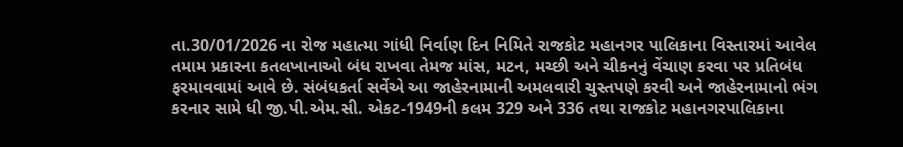તા.30/01/2026 ના રોજ મહાત્મા ગાંધી નિર્વાણ દિન નિમિતે રાજકોટ મહાનગર પાલિકાના વિસ્તારમાં આવેલ તમામ પ્રકારના કતલખાનાઓ બંધ રાખવા તેમજ માંસ, મટન, મચ્છી અને ચીકનનું વેંચાણ કરવા પર પ્રતિબંધ ફરમાવવામાં આવે છે. સંબંધકર્તા સર્વેએ આ જાહેરનામાની અમલવારી ચુસ્તપણે કરવી અને જાહેરનામાનો ભંગ કરનાર સામે ધી જી.પી.એમ.સી. એકટ-1949ની કલમ 329 અને 336 તથા રાજકોટ મહાનગરપાલિકાના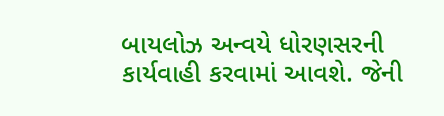બાયલોઝ અન્વયે ધોરણસરની કાર્યવાહી કરવામાં આવશે. જેની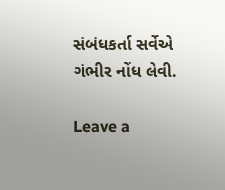સંબંધકર્તા સર્વેએ ગંભીર નોંધ લેવી.

Leave a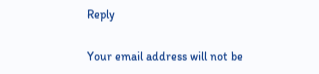Reply

Your email address will not be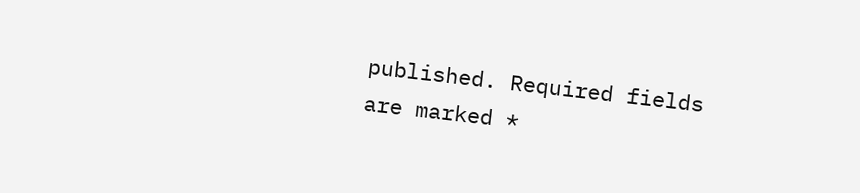published. Required fields are marked *